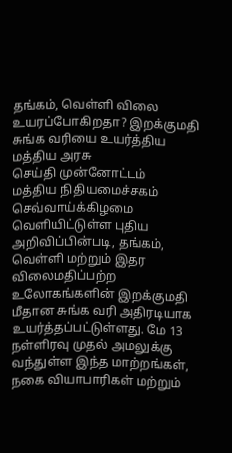தங்கம், வெள்ளி விலை உயரப்போகிறதா? இறக்குமதி சுங்க வரியை உயர்த்திய மத்திய அரசு
செய்தி முன்னோட்டம்
மத்திய நிதியமைச்சகம் செவ்வாய்க்கிழமை வெளியிட்டுள்ள புதிய அறிவிப்பின்படி, தங்கம், வெள்ளி மற்றும் இதர விலைமதிப்பற்ற உலோகங்களின் இறக்குமதி மீதான சுங்க வரி அதிரடியாக உயர்த்தப்பட்டுள்ளது. மே 13 நள்ளிரவு முதல் அமலுக்கு வந்துள்ள இந்த மாற்றங்கள், நகை வியாபாரிகள் மற்றும்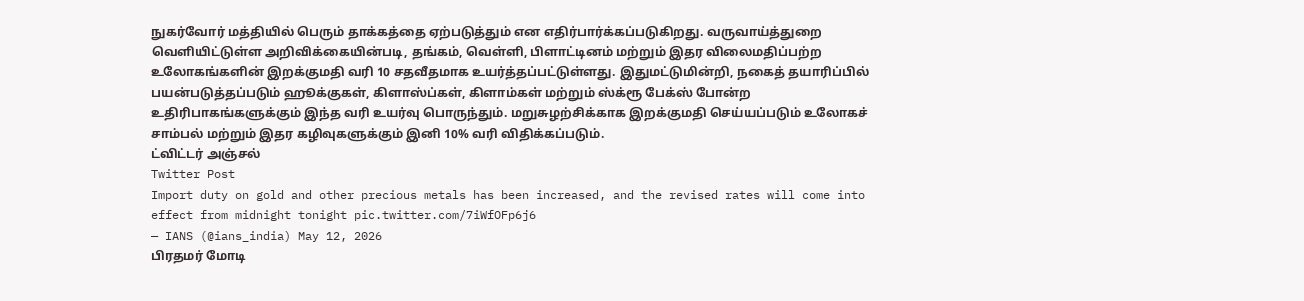நுகர்வோர் மத்தியில் பெரும் தாக்கத்தை ஏற்படுத்தும் என எதிர்பார்க்கப்படுகிறது. வருவாய்த்துறை வெளியிட்டுள்ள அறிவிக்கையின்படி, தங்கம், வெள்ளி, பிளாட்டினம் மற்றும் இதர விலைமதிப்பற்ற உலோகங்களின் இறக்குமதி வரி 10 சதவீதமாக உயர்த்தப்பட்டுள்ளது. இதுமட்டுமின்றி, நகைத் தயாரிப்பில் பயன்படுத்தப்படும் ஹூக்குகள், கிளாஸ்ப்கள், கிளாம்கள் மற்றும் ஸ்க்ரூ பேக்ஸ் போன்ற உதிரிபாகங்களுக்கும் இந்த வரி உயர்வு பொருந்தும். மறுசுழற்சிக்காக இறக்குமதி செய்யப்படும் உலோகச் சாம்பல் மற்றும் இதர கழிவுகளுக்கும் இனி 10% வரி விதிக்கப்படும்.
ட்விட்டர் அஞ்சல்
Twitter Post
Import duty on gold and other precious metals has been increased, and the revised rates will come into effect from midnight tonight pic.twitter.com/7iWfOFp6j6
— IANS (@ians_india) May 12, 2026
பிரதமர் மோடி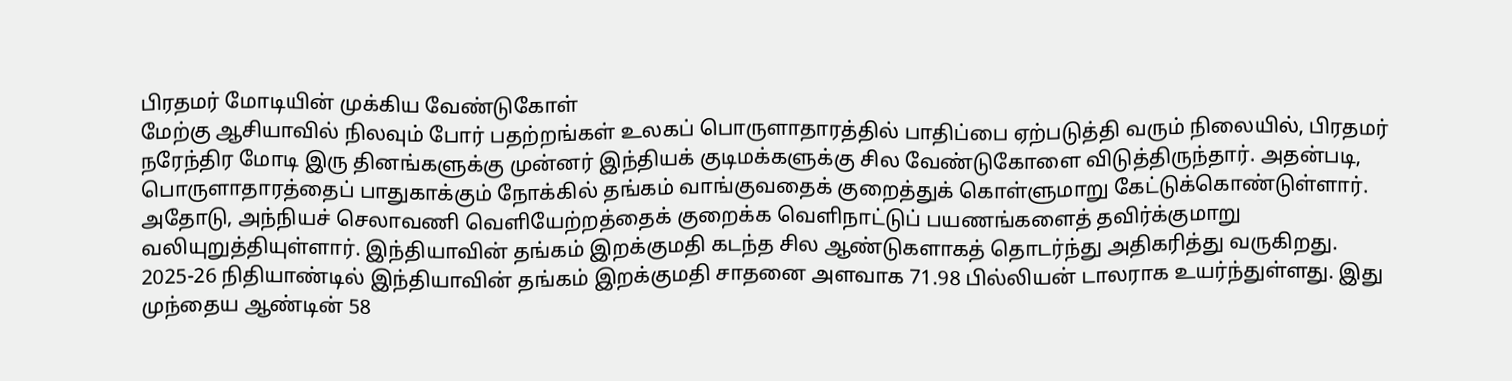பிரதமர் மோடியின் முக்கிய வேண்டுகோள்
மேற்கு ஆசியாவில் நிலவும் போர் பதற்றங்கள் உலகப் பொருளாதாரத்தில் பாதிப்பை ஏற்படுத்தி வரும் நிலையில், பிரதமர் நரேந்திர மோடி இரு தினங்களுக்கு முன்னர் இந்தியக் குடிமக்களுக்கு சில வேண்டுகோளை விடுத்திருந்தார். அதன்படி, பொருளாதாரத்தைப் பாதுகாக்கும் நோக்கில் தங்கம் வாங்குவதைக் குறைத்துக் கொள்ளுமாறு கேட்டுக்கொண்டுள்ளார். அதோடு, அந்நியச் செலாவணி வெளியேற்றத்தைக் குறைக்க வெளிநாட்டுப் பயணங்களைத் தவிர்க்குமாறு வலியுறுத்தியுள்ளார். இந்தியாவின் தங்கம் இறக்குமதி கடந்த சில ஆண்டுகளாகத் தொடர்ந்து அதிகரித்து வருகிறது. 2025-26 நிதியாண்டில் இந்தியாவின் தங்கம் இறக்குமதி சாதனை அளவாக 71.98 பில்லியன் டாலராக உயர்ந்துள்ளது. இது முந்தைய ஆண்டின் 58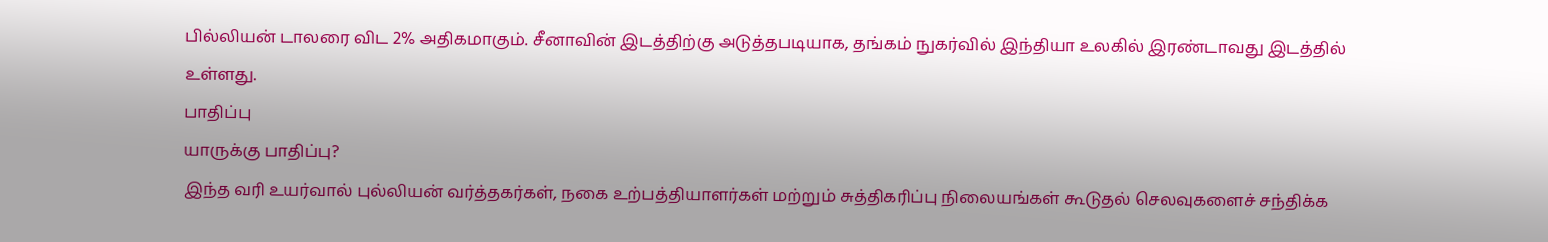பில்லியன் டாலரை விட 2% அதிகமாகும். சீனாவின் இடத்திற்கு அடுத்தபடியாக, தங்கம் நுகர்வில் இந்தியா உலகில் இரண்டாவது இடத்தில் உள்ளது.
பாதிப்பு
யாருக்கு பாதிப்பு?
இந்த வரி உயர்வால் புல்லியன் வர்த்தகர்கள், நகை உற்பத்தியாளர்கள் மற்றும் சுத்திகரிப்பு நிலையங்கள் கூடுதல் செலவுகளைச் சந்திக்க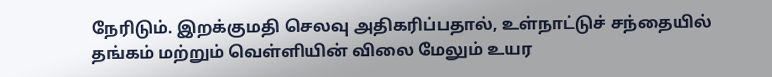நேரிடும். இறக்குமதி செலவு அதிகரிப்பதால், உள்நாட்டுச் சந்தையில் தங்கம் மற்றும் வெள்ளியின் விலை மேலும் உயர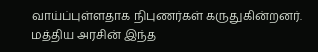வாய்ப்புள்ளதாக நிபுணர்கள் கருதுகின்றனர். மத்திய அரசின் இந்த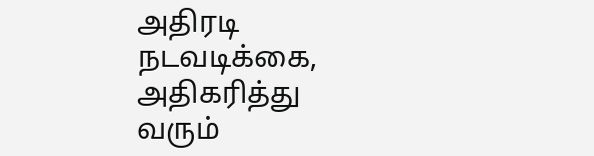அதிரடி நடவடிக்கை, அதிகரித்து வரும்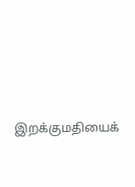இறக்குமதியைக்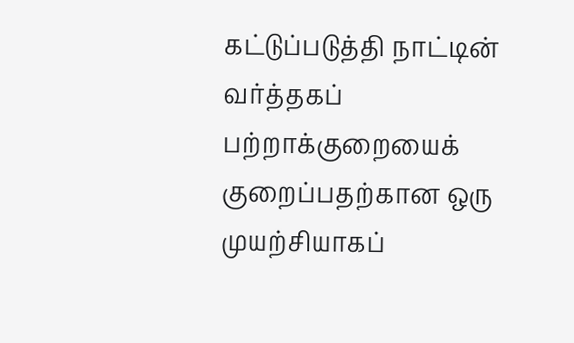கட்டுப்படுத்தி நாட்டின் வர்த்தகப் பற்றாக்குறையைக் குறைப்பதற்கான ஒரு முயற்சியாகப்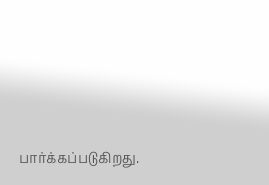பார்க்கப்படுகிறது.